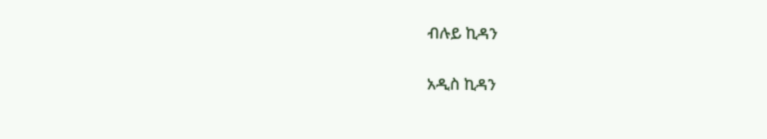ብሉይ ኪዳን

አዲስ ኪዳን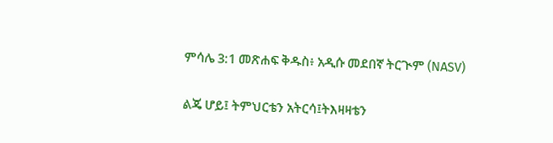ምሳሌ 3:1 መጽሐፍ ቅዱስ፥ አዲሱ መደበኛ ትርጒም (NASV)

ልጄ ሆይ፤ ትምህርቴን አትርሳ፤ትእዛዛቴን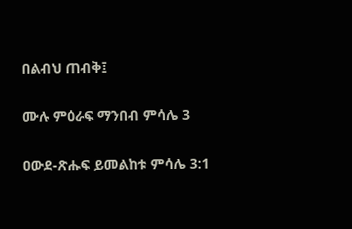በልብህ ጠብቅ፤

ሙሉ ምዕራፍ ማንበብ ምሳሌ 3

ዐውደ-ጽሑፍ ይመልከቱ ምሳሌ 3:1